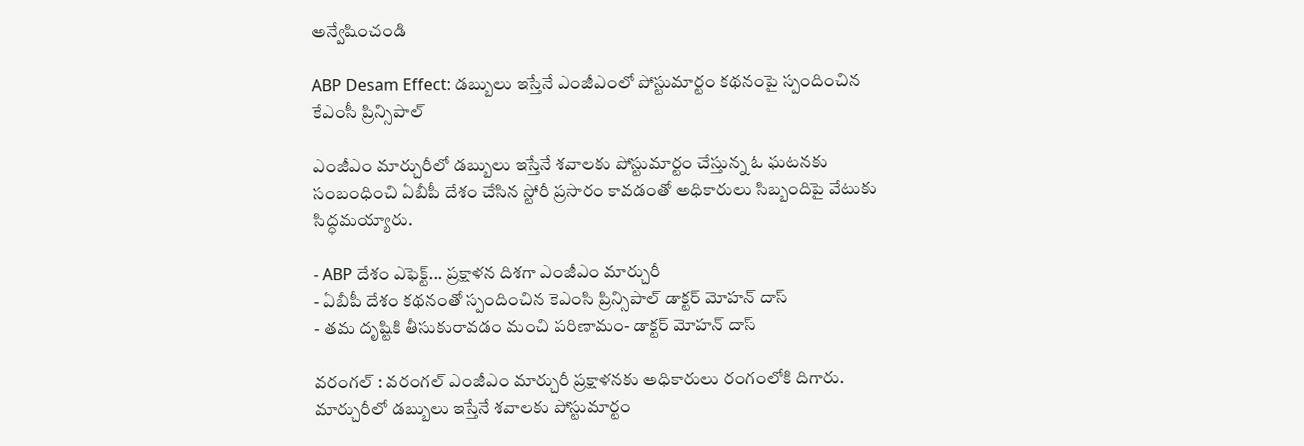అన్వేషించండి

ABP Desam Effect: డబ్బులు ఇస్తేనే ఎంజీఎంలో పోస్టుమార్టం కథనంపై స్పందించిన కేఎంసీ ప్రిన్సిపాల్

ఎంజీఎం మార్చురీలో డబ్బులు ఇస్తేనే శవాలకు పోస్టుమార్టం చేస్తున్న ఓ ఘటనకు సంబంధించి ఏబీపీ దేశం చేసిన స్టోరీ ప్రసారం కావడంతో అధికారులు సిబ్బందిపై వేటుకు సిద్ధమయ్యారు.

- ABP దేశం ఎఫెక్ట్... ప్రక్షాళన దిశగా ఎంజీఎం మార్చురీ
- ఏబీపీ దేశం కథనంతో స్పందించిన కెఎంసి ప్రిన్సిపాల్ డాక్టర్ మోహన్ దాస్
- తమ దృష్టికి తీసుకురావడం మంచి పరిణామం- డాక్టర్ మోహన్ దాస్

వరంగల్ : వరంగల్ ఎంజీఎం మార్చురీ ప్రక్షాళనకు అధికారులు రంగంలోకి దిగారు. మార్చురీలో డబ్బులు ఇస్తేనే శవాలకు పోస్టుమార్టం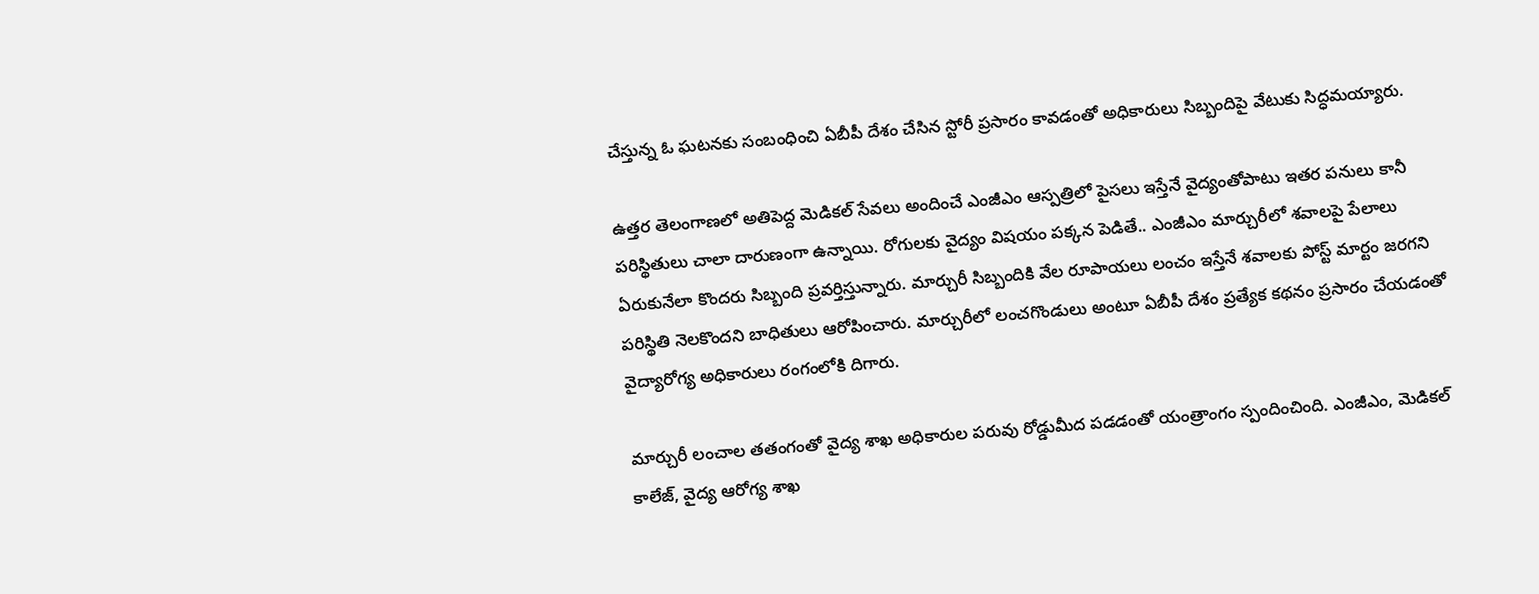చేస్తున్న ఓ ఘటనకు సంబంధించి ఏబీపీ దేశం చేసిన స్టోరీ ప్రసారం కావడంతో అధికారులు సిబ్బందిపై వేటుకు సిద్ధమయ్యారు.

ఉత్తర తెలంగాణలో అతిపెద్ద మెడికల్ సేవలు అందించే ఎంజీఎం ఆస్పత్రిలో పైసలు ఇస్తేనే వైద్యంతోపాటు ఇతర పనులు కానీ పరిస్థితులు చాలా దారుణంగా ఉన్నాయి. రోగులకు వైద్యం విషయం పక్కన పెడితే.. ఎంజీఎం మార్చురీలో శవాలపై పేలాలు ఏరుకునేలా కొందరు సిబ్బంది ప్రవర్తిస్తున్నారు. మార్చురీ సిబ్బందికి వేల రూపాయలు లంచం ఇస్తేనే శవాలకు పోస్ట్ మార్టం జరగని పరిస్థితి నెలకొందని బాధితులు ఆరోపించారు. మార్చురీలో లంచగొండులు అంటూ ఏబీపీ దేశం ప్రత్యేక కథనం ప్రసారం చేయడంతో వైద్యారోగ్య అధికారులు రంగంలోకి దిగారు.

మార్చురీ లంచాల తతంగంతో వైద్య శాఖ అధికారుల పరువు రోడ్డుమీద పడడంతో యంత్రాంగం స్పందించింది. ఎంజీఎం, మెడికల్ కాలేజ్, వైద్య ఆరోగ్య శాఖ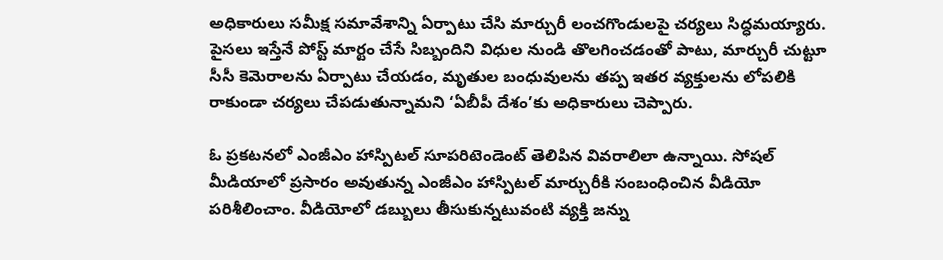అధికారులు సమీక్ష సమావేశాన్ని ఏర్పాటు చేసి మార్చురీ లంచగొండులపై చర్యలు సిద్ధమయ్యారు. పైసలు ఇస్తేనే పోస్ట్ మార్టం చేసే సిబ్బందిని విధుల నుండి తొలగించడంతో పాటు, మార్చురీ చుట్టూ సీసీ కెమెరాలను ఏర్పాటు చేయడం, మృతుల బంధువులను తప్ప ఇతర వ్యక్తులను లోపలికి రాకుండా చర్యలు చేపడుతున్నామని ‘ఏబీపీ దేశం’కు అధికారులు చెప్పారు.

ఓ ప్రకటనలో ఎంజీఎం హాస్పిటల్ సూపరిటెండెంట్ తెలిపిన వివరాలిలా ఉన్నాయి. సోషల్ మీడియాలో ప్రసారం అవుతున్న ఎంజీఎం హాస్పిటల్ మార్చురీకి సంబంధించిన వీడియో పరిశీలించాం. వీడియోలో డబ్బులు తీసుకున్నటువంటి వ్యక్తి జన్ను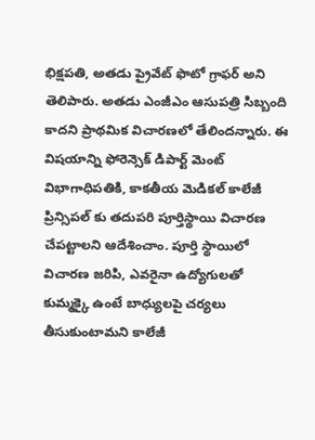భిక్షపతి, అతడు ప్రైవేట్ ఫొటో గ్రాఫర్‌ అని తెలిపారు. అతడు ఎంజీఎం ఆసుపత్రి సిబ్బంది కాదని ప్రాథమిక విచారణలో తేలిందన్నారు. ఈ విషయాన్ని ఫోరెన్సెక్ డిపార్ట్ మెంట్ విభాగాధిపతికి, కాకతీయ మెడికల్ కాలేజీ ప్రిన్సిపల్ కు తదుపరి పూర్తిస్థాయి విచారణ చేపట్టాలని ఆదేశించాం. పూర్తి స్థాయిలో విచారణ జరిపి, ఎవరైనా ఉద్యోగులతో కుమ్మక్కై ఉంటే బాధ్యులపై చర్యలు తీసుకుంటామని కాలేజీ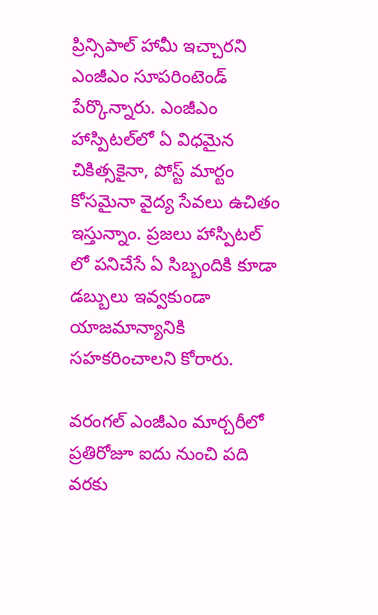ప్రిన్సిపాల్ హామీ ఇచ్చారని ఎంజీఎం సూపరింటెండ్ పేర్కొన్నారు. ఎంజీఎం హాస్పిటల్‌లో ఏ విధమైన చికిత్సకైనా, పోస్ట్ మార్టం కోసమైనా వైద్య సేవలు ఉచితం ఇస్తున్నాం. ప్రజలు హాస్పిటల్ లో పనిచేసే ఏ సిబ్బందికి కూడా డబ్బులు ఇవ్వకుండా యాజమాన్యానికి సహకరించాలని కోరారు.

వరంగల్ ఎంజీఎం మార్చరీలో ప్రతిరోజూ ఐదు నుంచి పది వరకు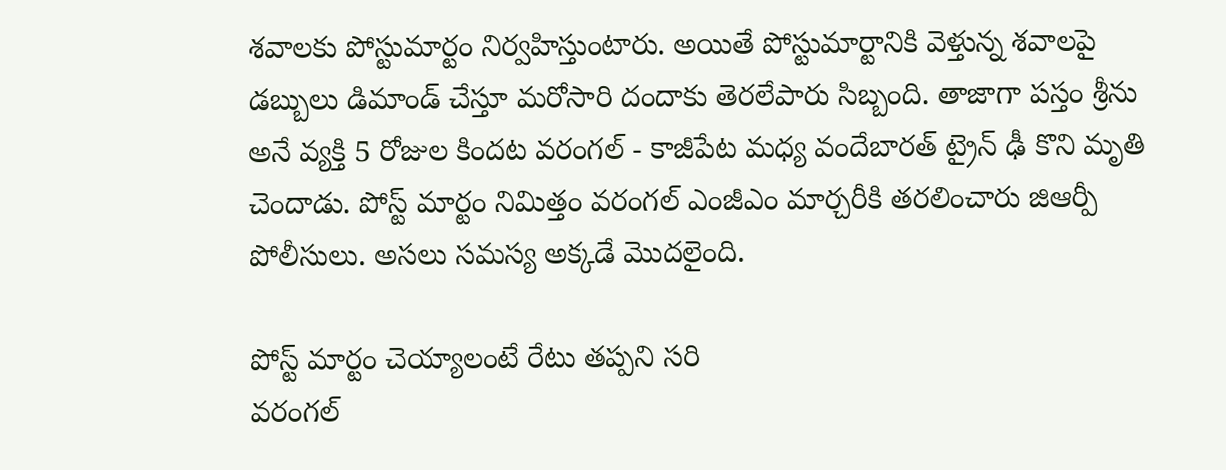శవాలకు పోస్టుమార్టం నిర్వహిస్తుంటారు. అయితే పోస్టుమార్టానికి వెళ్తున్న శవాలపై డబ్బులు డిమాండ్ చేస్తూ మరోసారి దందాకు తెరలేపారు సిబ్బంది. తాజాగా పస్తం శ్రీను అనే వ్యక్తి 5 రోజుల కిందట వరంగల్ - కాజీపేట మధ్య వందేబారత్ ట్రైన్ ఢీ కొని మృతి చెందాడు. పోస్ట్ మార్టం నిమిత్తం వరంగల్ ఎంజీఎం మార్చరీకి తరలించారు జిఆర్పీ పోలీసులు. అసలు సమస్య అక్కడే మొదలైంది.

పోస్ట్ మార్టం చెయ్యాలంటే రేటు తప్పని సరి
వరంగల్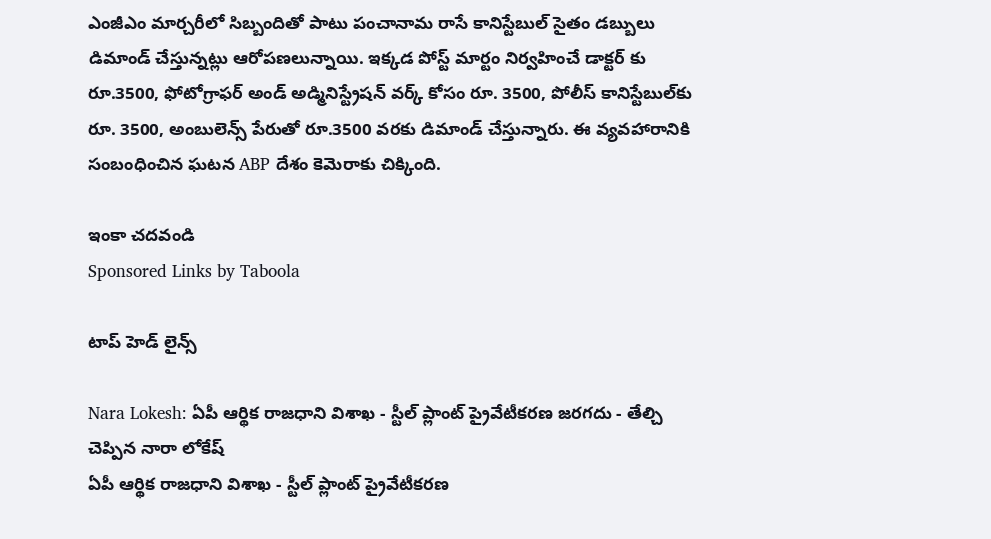ఎంజీఎం మార్చరీలో సిబ్బందితో పాటు పంచానామ రాసే కానిస్టేబుల్ సైతం డబ్బులు డిమాండ్ చేస్తున్నట్లు ఆరోపణలున్నాయి. ఇక్కడ పోస్ట్ మార్టం నిర్వహించే డాక్టర్ కు రూ.3500, ఫోటోగ్రాఫర్ అండ్ అడ్మినిస్ట్రేషన్ వర్క్ కోసం రూ. 3500, పోలీస్ కానిస్టేబుల్‌కు రూ. 3500, అంబులెన్స్ పేరుతో రూ.3500 వరకు డిమాండ్ చేస్తున్నారు. ఈ వ్యవహారానికి సంబంధించిన ఘటన ABP దేశం కెమెరాకు చిక్కింది.

ఇంకా చదవండి
Sponsored Links by Taboola

టాప్ హెడ్ లైన్స్

Nara Lokesh: ఏపీ ఆర్థిక రాజధాని విశాఖ - స్టీల్ ప్లాంట్ ప్రైవేటీకరణ జరగదు - తేల్చి చెప్పిన నారా లోకేష్
ఏపీ ఆర్థిక రాజధాని విశాఖ - స్టీల్ ప్లాంట్ ప్రైవేటీకరణ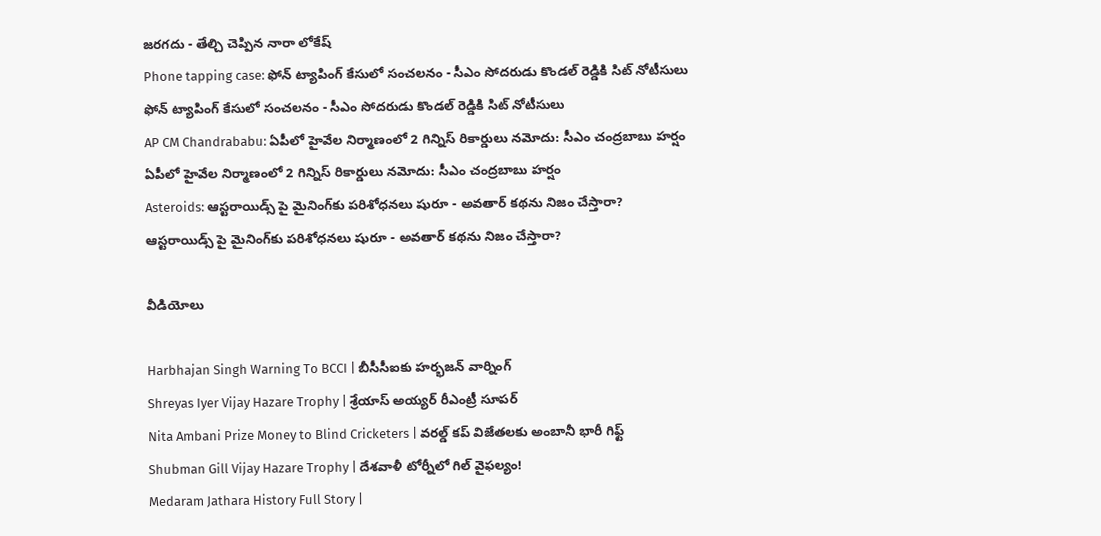జరగదు - తేల్చి చెప్పిన నారా లోకేష్
Phone tapping case: ఫోన్ ట్యాపింగ్ కేసులో సంచలనం - సీఎం సోదరుడు కొండల్ రెడ్డికి సిట్ నోటీసులు
ఫోన్ ట్యాపింగ్ కేసులో సంచలనం - సీఎం సోదరుడు కొండల్ రెడ్డికి సిట్ నోటీసులు
AP CM Chandrababu: ఏపీలో హైవేల నిర్మాణంలో 2 గిన్నిస్ రికార్డులు నమోదు: సీఎం చంద్రబాబు హర్షం
ఏపీలో హైవేల నిర్మాణంలో 2 గిన్నిస్ రికార్డులు నమోదు: సీఎం చంద్రబాబు హర్షం
Asteroids: ఆస్టరాయిడ్స్ పై మైనింగ్‌కు పరిశోధనలు షురూ - అవతార్‌ కథను నిజం చేస్తారా?
ఆస్టరాయిడ్స్ పై మైనింగ్‌కు పరిశోధనలు షురూ - అవతార్‌ కథను నిజం చేస్తారా?

వీడియోలు

Harbhajan Singh Warning To BCCI | బీసీసీఐకు హర్భజన్ వార్నింగ్
Shreyas Iyer Vijay Hazare Trophy | శ్రేయాస్ అయ్య‌ర్‌ రీఎంట్రీ సూపర్
Nita Ambani Prize Money to Blind Cricketers | వరల్డ్ కప్ విజేతలకు అంబానీ భారీ గిఫ్ట్
Shubman Gill Vijay Hazare Trophy | దేశవాళీ టోర్నీలో గిల్ వైఫల్యం!
Medaram Jathara History Full Story |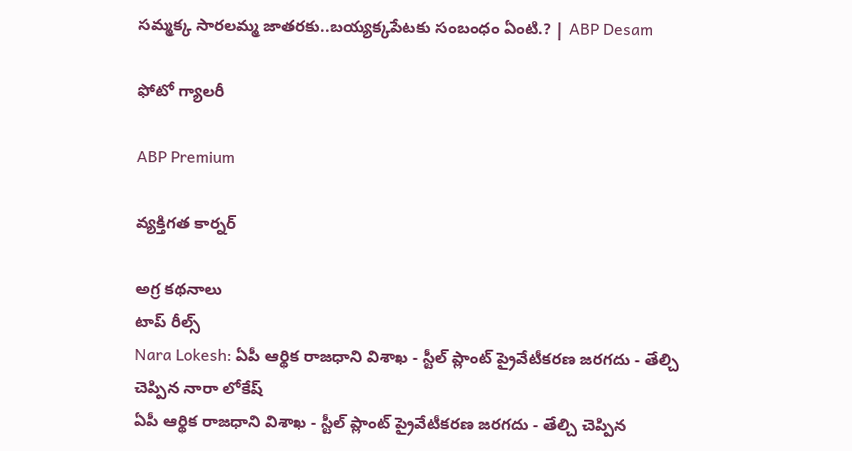సమ్మక్క సారలమ్మ జాతరకు..బయ్యక్కపేటకు సంబంధం ఏంటి.? | ABP Desam

ఫోటో గ్యాలరీ

ABP Premium

వ్యక్తిగత కార్నర్

అగ్ర కథనాలు
టాప్ రీల్స్
Nara Lokesh: ఏపీ ఆర్థిక రాజధాని విశాఖ - స్టీల్ ప్లాంట్ ప్రైవేటీకరణ జరగదు - తేల్చి చెప్పిన నారా లోకేష్
ఏపీ ఆర్థిక రాజధాని విశాఖ - స్టీల్ ప్లాంట్ ప్రైవేటీకరణ జరగదు - తేల్చి చెప్పిన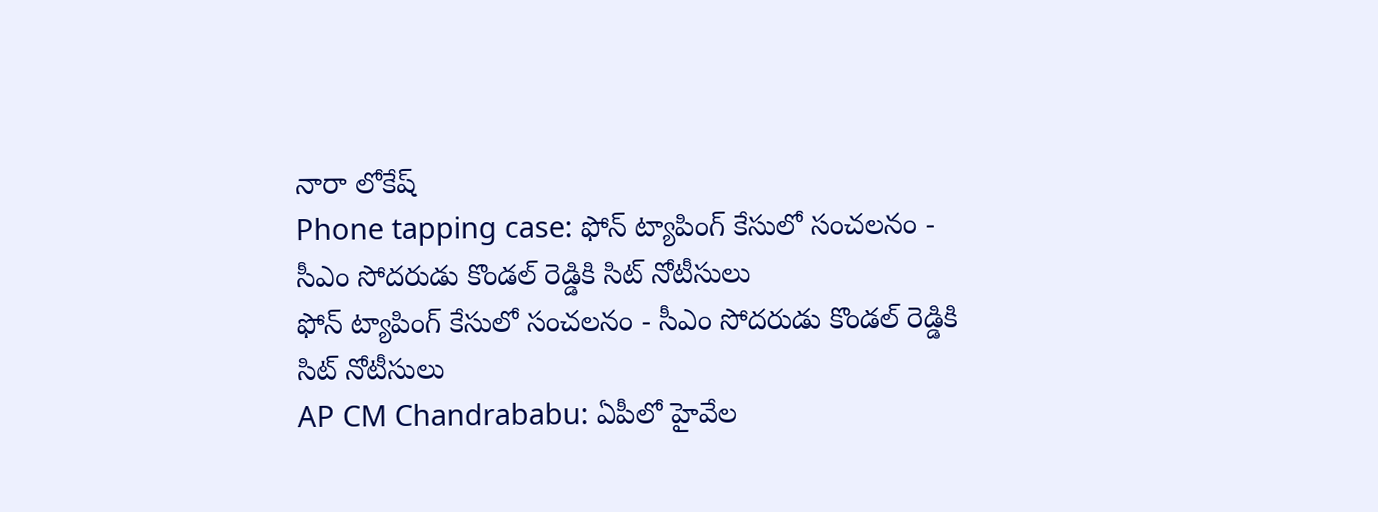నారా లోకేష్
Phone tapping case: ఫోన్ ట్యాపింగ్ కేసులో సంచలనం - సీఎం సోదరుడు కొండల్ రెడ్డికి సిట్ నోటీసులు
ఫోన్ ట్యాపింగ్ కేసులో సంచలనం - సీఎం సోదరుడు కొండల్ రెడ్డికి సిట్ నోటీసులు
AP CM Chandrababu: ఏపీలో హైవేల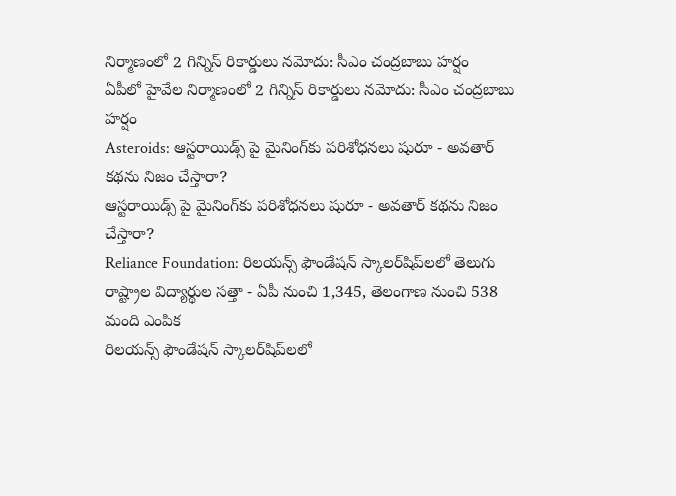నిర్మాణంలో 2 గిన్నిస్ రికార్డులు నమోదు: సీఎం చంద్రబాబు హర్షం
ఏపీలో హైవేల నిర్మాణంలో 2 గిన్నిస్ రికార్డులు నమోదు: సీఎం చంద్రబాబు హర్షం
Asteroids: ఆస్టరాయిడ్స్ పై మైనింగ్‌కు పరిశోధనలు షురూ - అవతార్‌ కథను నిజం చేస్తారా?
ఆస్టరాయిడ్స్ పై మైనింగ్‌కు పరిశోధనలు షురూ - అవతార్‌ కథను నిజం చేస్తారా?
Reliance Foundation: రిలయన్స్ ఫౌండేషన్ స్కాలర్‌షిప్‌లలో తెలుగు రాష్ట్రాల విద్యార్థుల సత్తా - ఏపీ నుంచి 1,345, తెలంగాణ నుంచి 538 మంది ఎంపిక
రిలయన్స్ ఫౌండేషన్ స్కాలర్‌షిప్‌లలో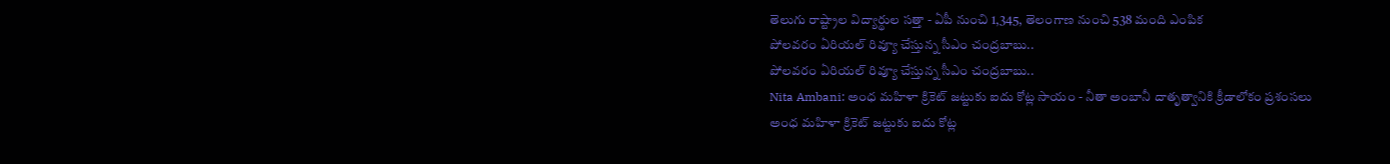తెలుగు రాష్ట్రాల విద్యార్థుల సత్తా - ఏపీ నుంచి 1,345, తెలంగాణ నుంచి 538 మంది ఎంపిక
పోలవరం ఏరియల్‌ రివ్యూ చేస్తున్న సీఎం చంద్రబాబు..
పోలవరం ఏరియల్‌ రివ్యూ చేస్తున్న సీఎం చంద్రబాబు..
Nita Ambani: అంధ మహిళా క్రికెట్ జట్టుకు ఐదు కోట్ల సాయం - నీతా అంబానీ దాతృత్వానికి క్రీడాలోకం ప్రశంసలు
అంధ మహిళా క్రికెట్ జట్టుకు ఐదు కోట్ల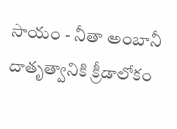సాయం - నీతా అంబానీ దాతృత్వానికి క్రీడాలోకం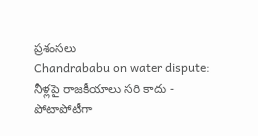ప్రశంసలు
Chandrababu on water dispute: నీళ్లపై రాజకీయాలు సరి కాదు - పోటాపోటీగా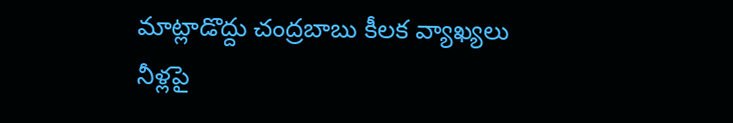మాట్లాడొద్దు చంద్రబాబు కీలక వ్యాఖ్యలు
నీళ్లపై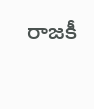రాజకీ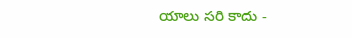యాలు సరి కాదు -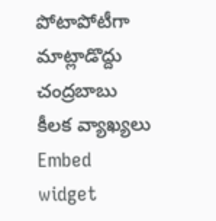పోటాపోటీగా మాట్లాడొద్దు చంద్రబాబు కీలక వ్యాఖ్యలు
Embed widget